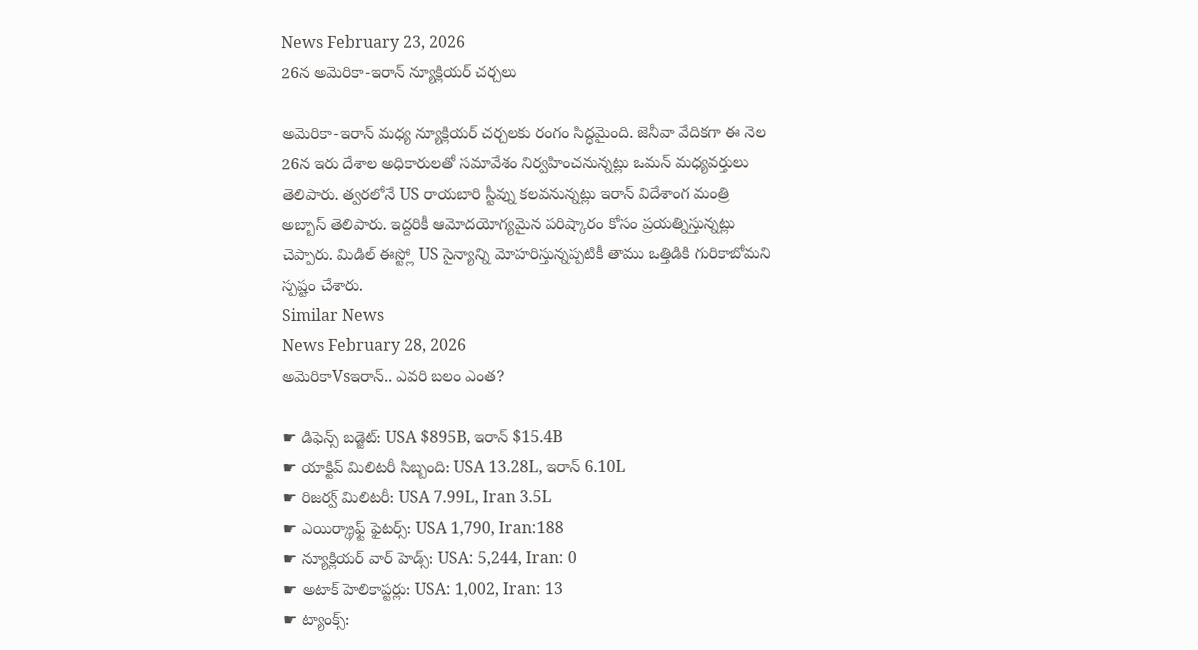News February 23, 2026
26న అమెరికా-ఇరాన్ న్యూక్లియర్ చర్చలు

అమెరికా-ఇరాన్ మధ్య న్యూక్లియర్ చర్చలకు రంగం సిద్ధమైంది. జెనీవా వేదికగా ఈ నెల 26న ఇరు దేశాల అధికారులతో సమావేశం నిర్వహించనున్నట్లు ఒమన్ మధ్యవర్తులు తెలిపారు. త్వరలోనే US రాయబారి స్టీవ్ను కలవనున్నట్లు ఇరాన్ విదేశాంగ మంత్రి అబ్బాస్ తెలిపారు. ఇద్దరికీ ఆమోదయోగ్యమైన పరిష్కారం కోసం ప్రయత్నిస్తున్నట్లు చెప్పారు. మిడిల్ ఈస్ట్లో US సైన్యాన్ని మోహరిస్తున్నప్పటికీ తాము ఒత్తిడికి గురికాబోమని స్పష్టం చేశారు.
Similar News
News February 28, 2026
అమెరికాVsఇరాన్.. ఎవరి బలం ఎంత?

☛ డిఫెన్స్ బడ్జెట్: USA $895B, ఇరాన్ $15.4B
☛ యాక్టివ్ మిలిటరీ సిబ్బంది: USA 13.28L, ఇరాన్ 6.10L
☛ రిజర్వ్ మిలిటరీ: USA 7.99L, Iran 3.5L
☛ ఎయిర్క్రాఫ్ట్ ఫైటర్స్: USA 1,790, Iran:188
☛ న్యూక్లియర్ వార్ హెడ్స్: USA: 5,244, Iran: 0
☛ అటాక్ హెలికాప్టర్లు: USA: 1,002, Iran: 13
☛ ట్యాంక్స్: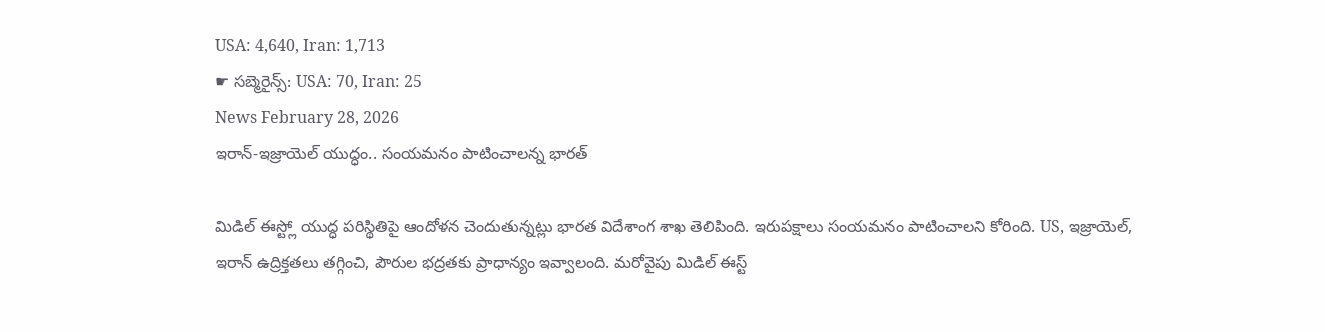USA: 4,640, Iran: 1,713
☛ సబ్మెరైన్స్: USA: 70, Iran: 25
News February 28, 2026
ఇరాన్-ఇజ్రాయెల్ యుద్ధం.. సంయమనం పాటించాలన్న భారత్

మిడిల్ ఈస్ట్లో యుద్ధ పరిస్థితిపై ఆందోళన చెందుతున్నట్లు భారత విదేశాంగ శాఖ తెలిపింది. ఇరుపక్షాలు సంయమనం పాటించాలని కోరింది. US, ఇజ్రాయెల్, ఇరాన్ ఉద్రిక్తతలు తగ్గించి, పౌరుల భద్రతకు ప్రాధాన్యం ఇవ్వాలంది. మరోవైపు మిడిల్ ఈస్ట్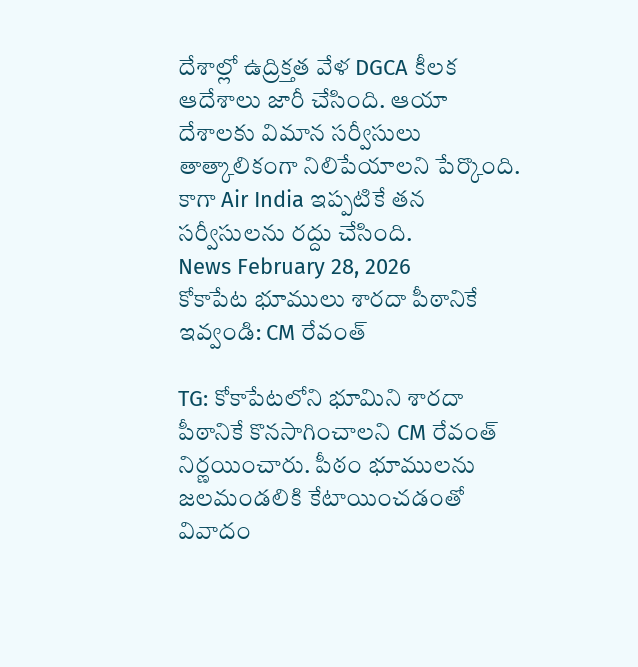దేశాల్లో ఉద్రిక్తత వేళ DGCA కీలక ఆదేశాలు జారీ చేసింది. ఆయా దేశాలకు విమాన సర్వీసులు తాత్కాలికంగా నిలిపేయాలని పేర్కొంది. కాగా Air India ఇప్పటికే తన సర్వీసులను రద్దు చేసింది.
News February 28, 2026
కోకాపేట భూములు శారదా పీఠానికే ఇవ్వండి: CM రేవంత్

TG: కోకాపేటలోని భూమిని శారదా పీఠానికే కొనసాగించాలని CM రేవంత్ నిర్ణయించారు. పీఠం భూములను జలమండలికి కేటాయించడంతో వివాదం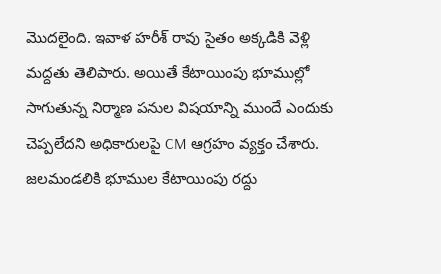మొదలైంది. ఇవాళ హరీశ్ రావు సైతం అక్కడికి వెళ్లి మద్దతు తెలిపారు. అయితే కేటాయింపు భూముల్లో సాగుతున్న నిర్మాణ పనుల విషయాన్ని ముందే ఎందుకు చెప్పలేదని అధికారులపై CM ఆగ్రహం వ్యక్తం చేశారు. జలమండలికి భూముల కేటాయింపు రద్దు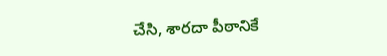చేసి, శారదా పీఠానికే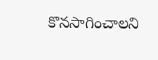కొనసాగించాలని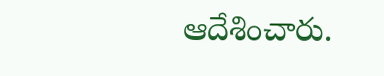ఆదేశించారు.